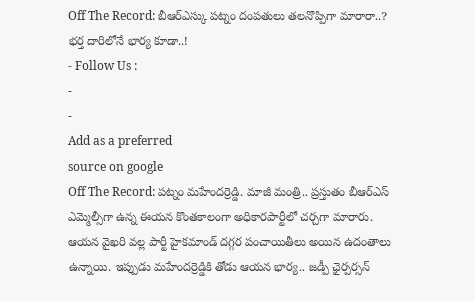Off The Record: బీఆర్ఎస్కు పట్నం దంపతులు తలనొప్పిగా మారారా..? భర్త దారిలోనే భార్య కూడా..!
- Follow Us :
-
-
Add as a preferred
source on google
Off The Record: పట్నం మహేందర్రెడ్డి. మాజీ మంత్రి.. ప్రస్తుతం బీఆర్ఎస్ ఎమ్మెల్సీగా ఉన్న ఈయన కొంతకాలంగా అధికారపార్టీలో చర్చగా మారారు. ఆయన వైఖరి వల్ల పార్టీ హైకమాండ్ దగ్గర పంచాయితీలు అయిన ఉదంతాలు ఉన్నాయి. ఇప్పుడు మహేందర్రెడ్డికి తోడు ఆయన భార్య.. జడ్పీ ఛైర్పర్సన్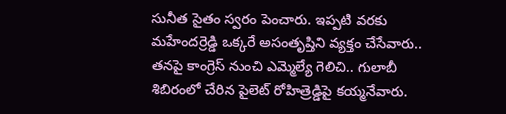సునీత సైతం స్వరం పెంచారు. ఇప్పటి వరకు మహేందర్రెడ్డి ఒక్కరే అసంతృప్తిని వ్యక్తం చేసేవారు.. తనపై కాంగ్రెస్ నుంచి ఎమ్మెల్యే గెలిచి.. గులాబీ శిబిరంలో చేరిన పైలెట్ రోహిత్రెడ్డిపై కయ్మనేవారు.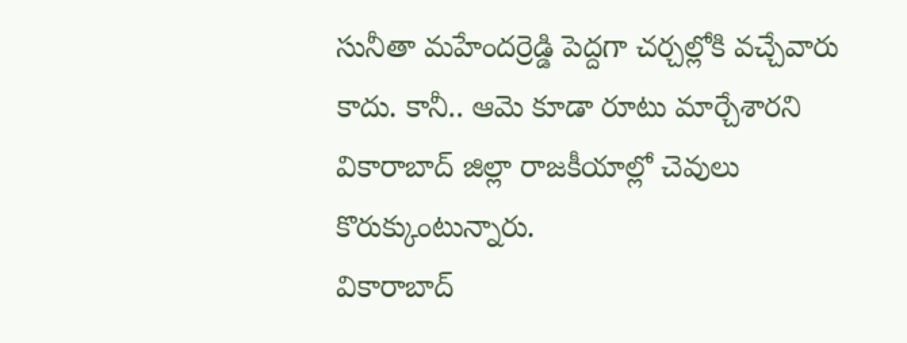సునీతా మహేందర్రెడ్డి పెద్దగా చర్చల్లోకి వచ్చేవారు కాదు. కానీ.. ఆమె కూడా రూటు మార్చేశారని వికారాబాద్ జిల్లా రాజకీయాల్లో చెవులు కొరుక్కుంటున్నారు.
వికారాబాద్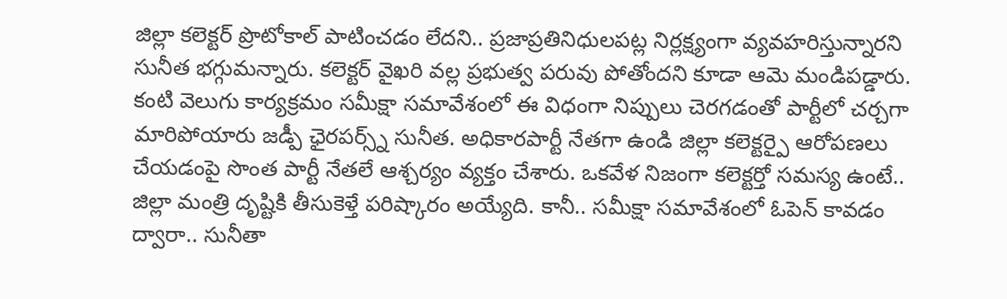జిల్లా కలెక్టర్ ప్రొటోకాల్ పాటించడం లేదని.. ప్రజాప్రతినిధులపట్ల నిర్లక్ష్యంగా వ్యవహరిస్తున్నారని సునీత భగ్గుమన్నారు. కలెక్టర్ వైఖరి వల్ల ప్రభుత్వ పరువు పోతోందని కూడా ఆమె మండిపడ్డారు. కంటి వెలుగు కార్యక్రమం సమీక్షా సమావేశంలో ఈ విధంగా నిప్పులు చెరగడంతో పార్టీలో చర్చగా మారిపోయారు జడ్పీ ఛైరపర్స్న్ సునీత. అధికారపార్టీ నేతగా ఉండి జిల్లా కలెక్టర్పై ఆరోపణలు చేయడంపై సొంత పార్టీ నేతలే ఆశ్చర్యం వ్యక్తం చేశారు. ఒకవేళ నిజంగా కలెక్టర్తో సమస్య ఉంటే.. జిల్లా మంత్రి దృష్టికి తీసుకెళ్తే పరిష్కారం అయ్యేది. కానీ.. సమీక్షా సమావేశంలో ఓపెన్ కావడం ద్వారా.. సునీతా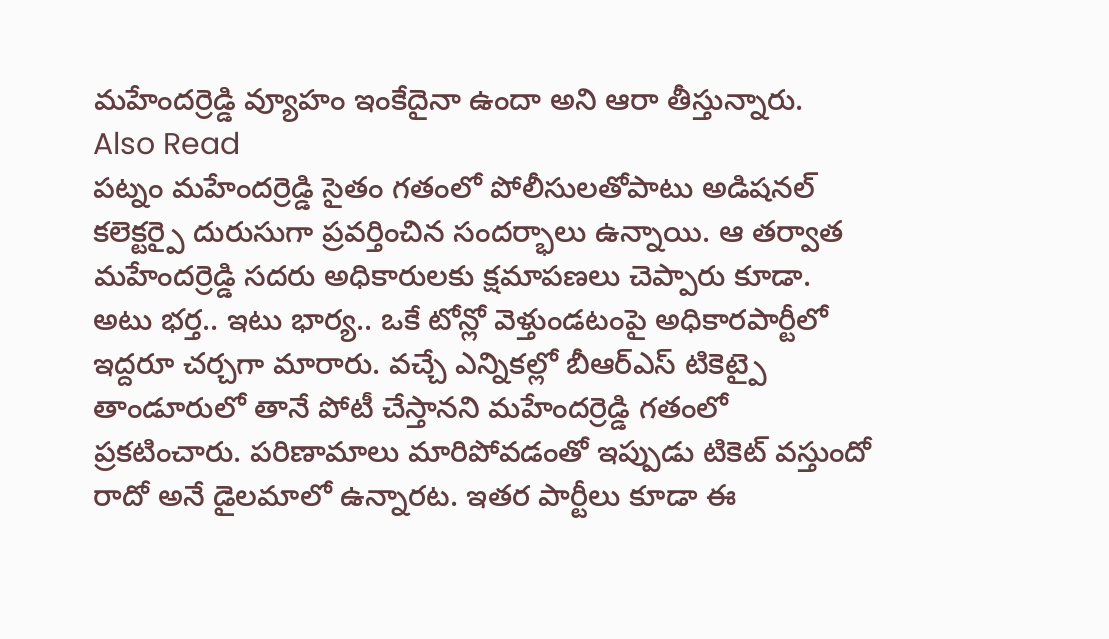మహేందర్రెడ్డి వ్యూహం ఇంకేదైనా ఉందా అని ఆరా తీస్తున్నారు.
Also Read
పట్నం మహేందర్రెడ్డి సైతం గతంలో పోలీసులతోపాటు అడిషనల్ కలెక్టర్పై దురుసుగా ప్రవర్తించిన సందర్భాలు ఉన్నాయి. ఆ తర్వాత మహేందర్రెడ్డి సదరు అధికారులకు క్షమాపణలు చెప్పారు కూడా. అటు భర్త.. ఇటు భార్య.. ఒకే టోన్లో వెళ్తుండటంపై అధికారపార్టీలో ఇద్దరూ చర్చగా మారారు. వచ్చే ఎన్నికల్లో బీఆర్ఎస్ టికెట్పై తాండూరులో తానే పోటీ చేస్తానని మహేందర్రెడ్డి గతంలో ప్రకటించారు. పరిణామాలు మారిపోవడంతో ఇప్పుడు టికెట్ వస్తుందో రాదో అనే డైలమాలో ఉన్నారట. ఇతర పార్టీలు కూడా ఈ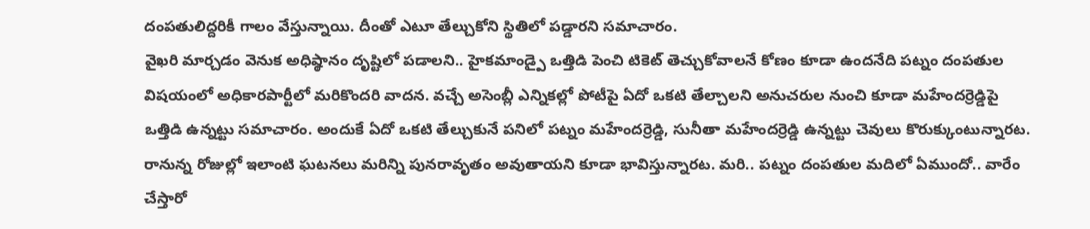దంపతులిద్దరికీ గాలం వేస్తున్నాయి. దీంతో ఎటూ తేల్చుకోని స్థితిలో పడ్డారని సమాచారం.
వైఖరి మార్చడం వెనుక అధిష్ఠానం దృష్టిలో పడాలని.. హైకమాండ్పై ఒత్తిడి పెంచి టికెట్ తెచ్చుకోవాలనే కోణం కూడా ఉందనేది పట్నం దంపతుల విషయంలో అధికారపార్టీలో మరికొందరి వాదన. వచ్చే అసెంబ్లీ ఎన్నికల్లో పోటీపై ఏదో ఒకటి తేల్చాలని అనుచరుల నుంచి కూడా మహేందర్రెడ్డిపై ఒత్తిడి ఉన్నట్టు సమాచారం. అందుకే ఏదో ఒకటి తేల్చుకునే పనిలో పట్నం మహేందర్రెడ్డి, సునీతా మహేందర్రెడ్డి ఉన్నట్టు చెవులు కొరుక్కుంటున్నారట. రానున్న రోజుల్లో ఇలాంటి ఘటనలు మరిన్ని పునరావృతం అవుతాయని కూడా భావిస్తున్నారట. మరి.. పట్నం దంపతుల మదిలో ఏముందో.. వారేం చేస్తారో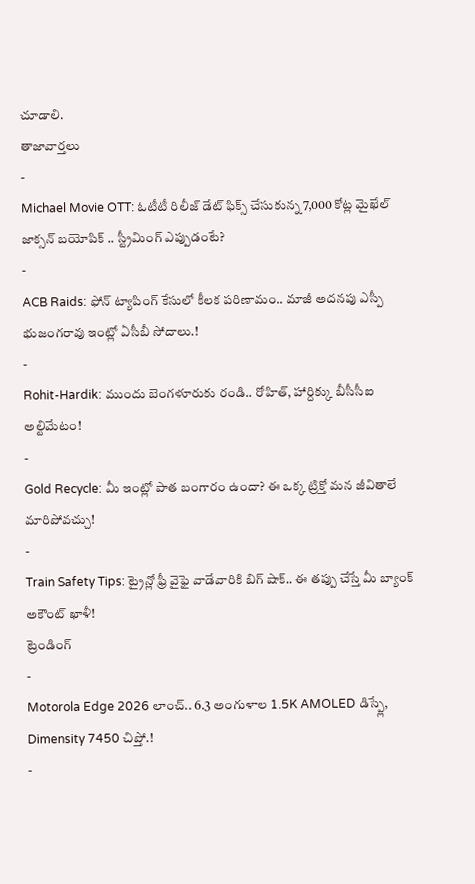చూడాలి.
తాజావార్తలు
-
Michael Movie OTT: ఓటీటీ రిలీజ్ డేట్ ఫిక్స్ చేసుకున్న 7,000 కోట్ల మైఖేల్ జాక్సన్ బయోపిక్ .. స్ట్రీమింగ్ ఎప్పుడంటే?
-
ACB Raids: ఫోన్ ట్యాపింగ్ కేసులో కీలక పరిణామం.. మాజీ అదనపు ఎస్పీ భుజంగరావు ఇంట్లో ఏసీబీ సోదాలు.!
-
Rohit-Hardik: ముందు బెంగళూరుకు రండి.. రోహిత్, హార్దిక్కు బీసీసీఐ అల్టిమేటం!
-
Gold Recycle: మీ ఇంట్లో పాత బంగారం ఉందా? ఈ ఒక్క ట్రిక్తో మన జీవితాలే మారిపోవచ్చు!
-
Train Safety Tips: ట్రైన్లో ఫ్రీ వైఫై వాడేవారికి బిగ్ షాక్.. ఈ తప్పు చేస్తే మీ బ్యాంక్ అకౌంట్ ఖాళీ!
ట్రెండింగ్
-
Motorola Edge 2026 లాంచ్.. 6.3 అంగుళాల 1.5K AMOLED డిస్ప్లే, Dimensity 7450 చిప్తో.!
-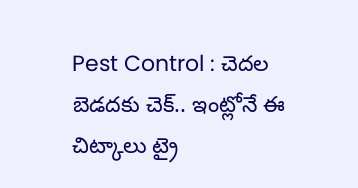Pest Control : చెదల బెడదకు చెక్.. ఇంట్లోనే ఈ చిట్కాలు ట్రై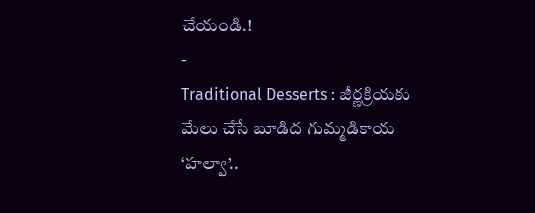చేయండి.!
-
Traditional Desserts : జీర్ణక్రియకు మేలు చేసే బూడిద గుమ్మడికాయ ‘హల్వా’..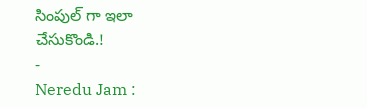సింపుల్ గా ఇలా చేసుకొండి.!
-
Neredu Jam :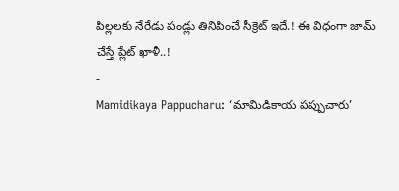పిల్లలకు నేరేడు పండ్లు తినిపించే సీక్రెట్ ఇదే.! ఈ విధంగా జామ్ చేస్తే ప్లేట్ ఖాళీ..!
-
Mamidikaya Pappucharu: ‘మామిడికాయ పప్పుచారు’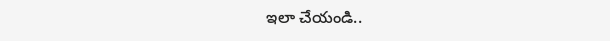ఇలా చేయండి..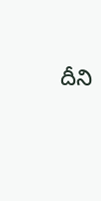దీని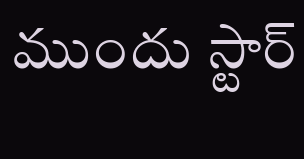ముందు స్టార్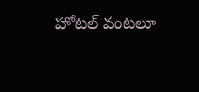హోటల్ వంటలూ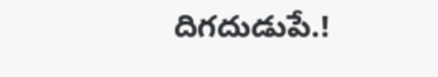దిగదుడుపే.!